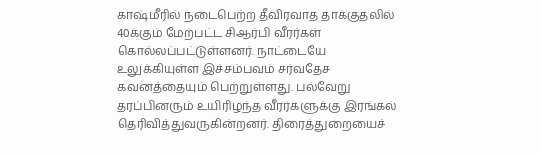காஷ்மீரில் நடைபெற்ற தீவிரவாத தாக்குதலில் 40க்கும் மேற்பட்ட சிஆர்பி வீரர்கள் கொல்லப்பட்டுள்ளனர். நாட்டையே உலுக்கியுள்ள இச்சம்பவம் சர்வதேச கவனத்தையும் பெற்றுள்ளது. பல்வேறு தரப்பினரும் உயிரிழந்த வீரர்களுக்கு இரங்கல் தெரிவித்துவருகின்றனர். திரைத்துறையைச்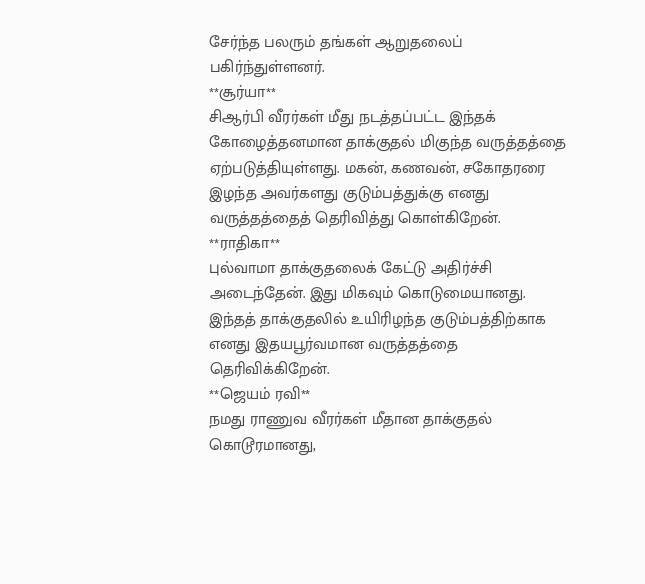சேர்ந்த பலரும் தங்கள் ஆறுதலைப் பகிர்ந்துள்ளனர்.
**சூர்யா**
சிஆர்பி வீரர்கள் மீது நடத்தப்பட்ட இந்தக் கோழைத்தனமான தாக்குதல் மிகுந்த வருத்தத்தை ஏற்படுத்தியுள்ளது. மகன், கணவன், சகோதரரை இழந்த அவர்களது குடும்பத்துக்கு எனது வருத்தத்தைத் தெரிவித்து கொள்கிறேன்.
**ராதிகா**
புல்வாமா தாக்குதலைக் கேட்டு அதிர்ச்சி அடைந்தேன். இது மிகவும் கொடுமையானது. இந்தத் தாக்குதலில் உயிரிழந்த குடும்பத்திற்காக எனது இதயபூர்வமான வருத்தத்தை தெரிவிக்கிறேன்.
**ஜெயம் ரவி**
நமது ராணுவ வீரர்கள் மீதான தாக்குதல் கொடூரமானது,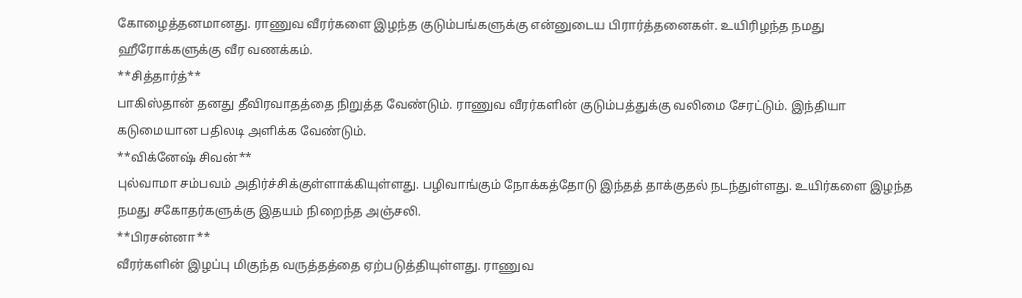கோழைத்தனமானது. ராணுவ வீரர்களை இழந்த குடும்பங்களுக்கு என்னுடைய பிரார்த்தனைகள். உயிரிழந்த நமது ஹீரோக்களுக்கு வீர வணக்கம்.
**சித்தார்த்**
பாகிஸ்தான் தனது தீவிரவாதத்தை நிறுத்த வேண்டும். ராணுவ வீரர்களின் குடும்பத்துக்கு வலிமை சேரட்டும். இந்தியா கடுமையான பதிலடி அளிக்க வேண்டும்.
**விக்னேஷ் சிவன்**
புல்வாமா சம்பவம் அதிர்ச்சிக்குள்ளாக்கியுள்ளது. பழிவாங்கும் நோக்கத்தோடு இந்தத் தாக்குதல் நடந்துள்ளது. உயிர்களை இழந்த நமது சகோதர்களுக்கு இதயம் நிறைந்த அஞ்சலி.
**பிரசன்னா**
வீரர்களின் இழப்பு மிகுந்த வருத்தத்தை ஏற்படுத்தியுள்ளது. ராணுவ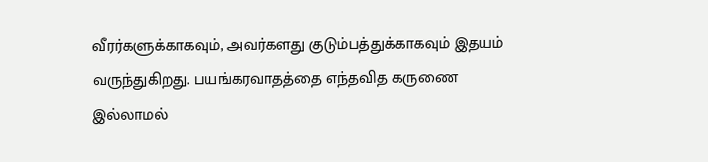வீரர்களுக்காகவும், அவர்களது குடும்பத்துக்காகவும் இதயம் வருந்துகிறது. பயங்கரவாதத்தை எந்தவித கருணை இல்லாமல்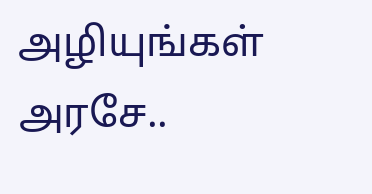அழியுங்கள் அரசே..